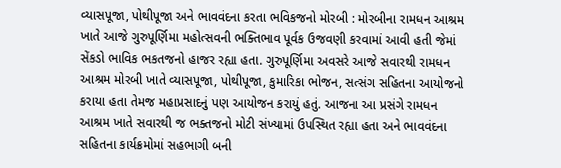વ્યાસપૂજા, પોથીપૂજા અને ભાવવંદના કરતા ભવિકજનો મોરબી : મોરબીના રામધન આશ્રમ ખાતે આજે ગુરુપૂર્ણિમા મહોત્સવની ભક્તિભાવ પૂર્વક ઉજવણી કરવામાં આવી હતી જેમાં સેંકડો ભાવિક ભકતજનો હાજર રહ્યા હતા. ગુરુપૂર્ણિમા અવસરે આજે સવારથી રામધન આશ્રમ મોરબી ખાતે વ્યાસપૂજા, પોથીપૂજા, કુમારિકા ભોજન, સત્સંગ સહિતના આયોજનો કરાયા હતા તેમજ મહાપ્રસાદનું પણ આયોજન કરાયું હતું. આજના આ પ્રસંગે રામધન આશ્રમ ખાતે સવારથી જ ભક્તજનો મોટી સંખ્યામાં ઉપસ્થિત રહ્યા હતા અને ભાવવંદના સહિતના કાર્યક્રમોમાં સહભાગી બની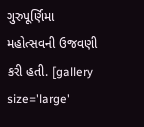ગુરુપૂર્ણિમા મહોત્સવની ઉજવણી કરી હતી. [gallery size='large'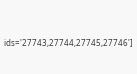ids='27743,27744,27745,27746']